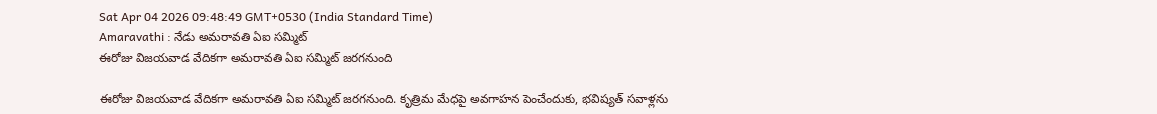Sat Apr 04 2026 09:48:49 GMT+0530 (India Standard Time)
Amaravathi : నేడు అమరావతి ఏఐ సమ్మిట్
ఈరోజు విజయవాడ వేదికగా అమరావతి ఏఐ సమ్మిట్ జరగనుంది

ఈరోజు విజయవాడ వేదికగా అమరావతి ఏఐ సమ్మిట్ జరగనుంది. కృత్రిమ మేధపై అవగాహన పెంచేందుకు, భవిష్యత్ సవాళ్లను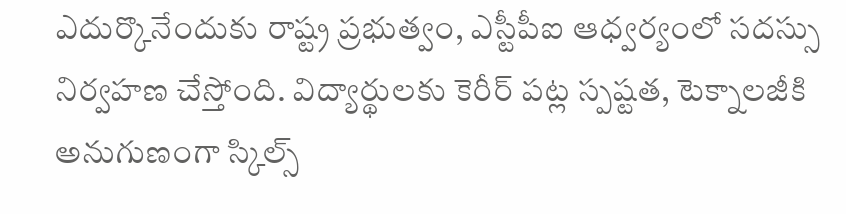ఎదుర్కొనేందుకు రాష్ట్ర ప్రభుత్వం, ఎస్టీపీఐ ఆధ్వర్యంలో సదస్సు నిర్వహణ చేస్తోంది. విద్యార్థులకు కెరీర్ పట్ల స్పష్టత, టెక్నాలజీకి అనుగుణంగా స్కిల్స్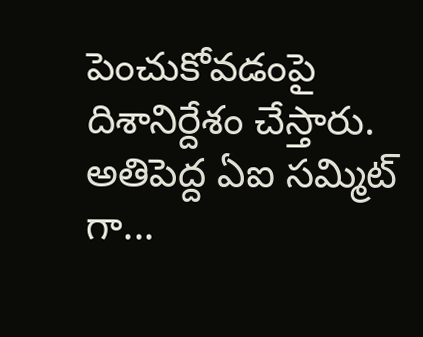పెంచుకోవడంపై దిశానిర్దేశం చేస్తారు.
అతిపెద్ద ఏఐ సమ్మిట్ గా...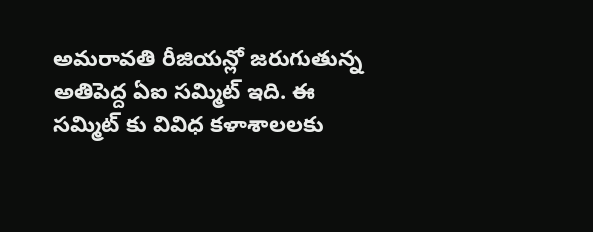అమరావతి రీజియన్లో జరుగుతున్న అతిపెద్ద ఏఐ సమ్మిట్ ఇది. ఈ సమ్మిట్ కు వివిధ కళాశాలలకు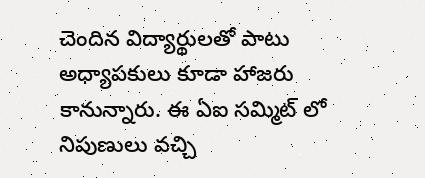చెందిన విద్యార్థులతో పాటు అధ్యాపకులు కూడా హాజరు కానున్నారు. ఈ ఏఐ సమ్మిట్ లో నిపుణులు వచ్చి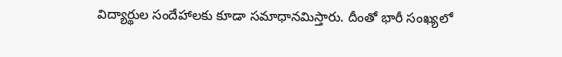విద్యార్థుల సందేహాలకు కూడా సమాధానమిస్తారు. దీంతో భారీ సంఖ్యలో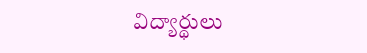విద్యార్థులు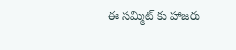ఈ సమ్మిట్ కు హాజరు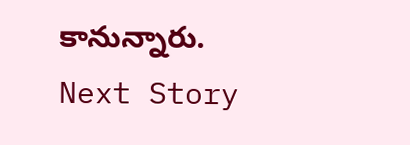కానున్నారు.
Next Story